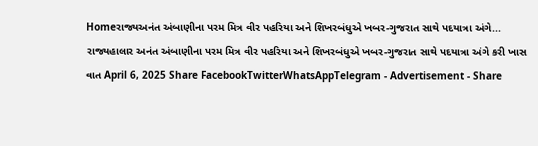Homeરાજ્યઅનંત અંબાણીના પરમ મિત્ર વીર પહરિયા અને શિખરબંધુએ ખબર-ગુજરાત સાથે પદયાત્રા અંગે... રાજ્યહાલાર અનંત અંબાણીના પરમ મિત્ર વીર પહરિયા અને શિખરબંધુએ ખબર-ગુજરાત સાથે પદયાત્રા અંગે કરી ખાસ વાત April 6, 2025 Share FacebookTwitterWhatsAppTelegram - Advertisement - Share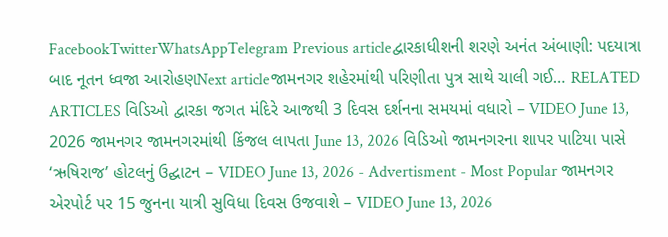FacebookTwitterWhatsAppTelegram Previous articleદ્વારકાધીશની શરણે અનંત અંબાણી: પદયાત્રા બાદ નૂતન ધ્વજા આરોહણNext articleજામનગર શહેરમાંથી પરિણીતા પુત્ર સાથે ચાલી ગઈ… RELATED ARTICLES વિડિઓ દ્વારકા જગત મંદિરે આજથી 3 દિવસ દર્શનના સમયમાં વધારો – VIDEO June 13, 2026 જામનગર જામનગરમાંથી કિંજલ લાપતા June 13, 2026 વિડિઓ જામનગરના શાપર પાટિયા પાસે ‘ઋષિરાજ’ હોટલનું ઉદ્ઘાટન – VIDEO June 13, 2026 - Advertisment - Most Popular જામનગર એરપોર્ટ પર 15 જુનના યાત્રી સુવિધા દિવસ ઉજવાશે – VIDEO June 13, 2026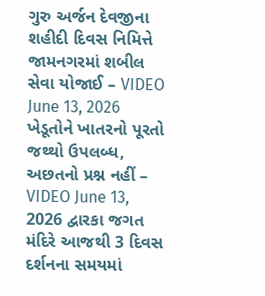ગુરુ અર્જન દેવજીના શહીદી દિવસ નિમિત્તે જામનગરમાં શબીલ સેવા યોજાઈ – VIDEO June 13, 2026 ખેડૂતોને ખાતરનો પૂરતો જથ્થો ઉપલબ્ધ, અછતનો પ્રશ્ન નહીં – VIDEO June 13, 2026 દ્વારકા જગત મંદિરે આજથી 3 દિવસ દર્શનના સમયમાં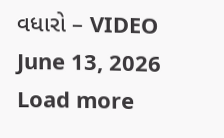વધારો – VIDEO June 13, 2026 Load more